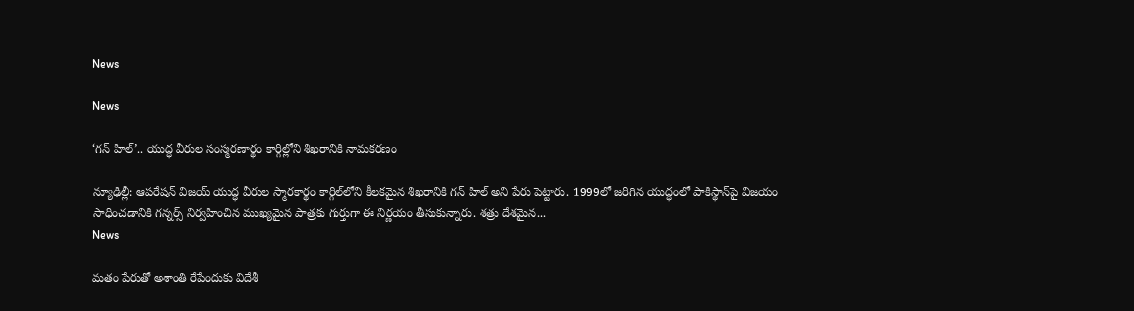News

News

‘గన్ హిల్‌’.. యుద్ధ వీరుల సంస్మరణార్థం కార్గిల్లోని శిఖరానికి నామకరణం

న్యూఢిల్లీ: ఆపరేషన్ విజయ్ యుద్ధ వీరుల స్మారకార్థం కార్గిల్‌లోని కీలకమైన శిఖరానికి గన్ హిల్ అని పేరు పెట్టారు. 1999లో జరిగిన యుద్ధంలో పాకిస్థాన్‌పై విజయం సాధించడానికి గన్నర్స్ నిర్వహించిన ముఖ్యమైన పాత్రకు గుర్తుగా ఈ నిర్ణయం తీసుకున్నారు. శత్రు దేశమైన...
News

మతం పేరుతో అశాంతి రేపేందుకు విదేశీ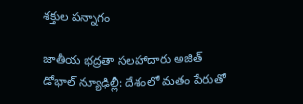శక్తుల పన్నాగం

జాతీయ భద్రతా సలహాదారు అజిత్ డోభాల్ న్యూఢిల్లీ: దేశంలో మతం పేరుతో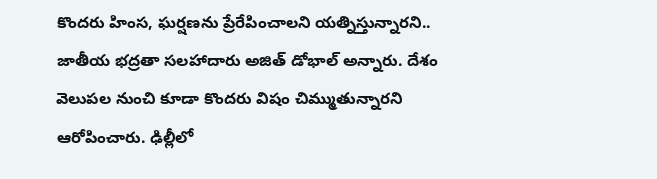కొందరు హింస, ఘర్షణను ప్రేరేపించాలని యత్నిస్తున్నారని.. జాతీయ భద్రతా సలహాదారు అజిత్‌ డోభాల్ అన్నారు. దేశం వెలుపల నుంచి కూడా కొందరు విషం చిమ్ముతున్నారని ఆరోపించారు. ఢిల్లీలో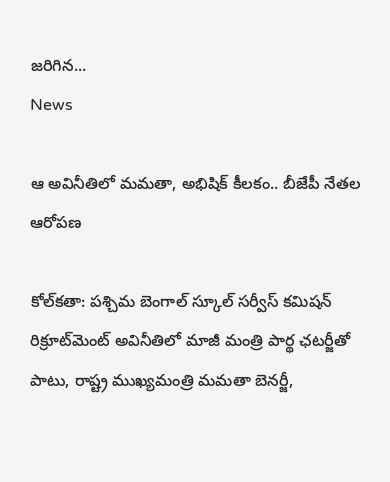జరిగిన...
News

ఆ అవినీతిలో మమతా, అభిషిక్ కీలకం.. బీజేపీ నేత‌ల ఆరోప‌ణ‌

కోల్‌క‌తా: పశ్చిమ బెంగాల్ స్కూల్ సర్వీస్ కమిషన్ రిక్రూట్‌మెంట్ అవినీతిలో మాజీ మంత్రి పార్థ ఛటర్జీతో పాటు, రాష్ట్ర ముఖ్యమంత్రి మమతా బెనర్జీ,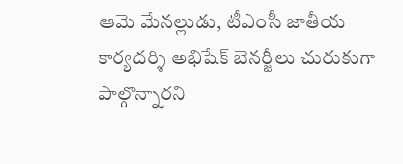ఆమె మేనల్లుడు, టీఎంసీ జాతీయ కార్యదర్శి అభిషేక్ బెనర్జీలు చురుకుగా పాల్గొన్నారని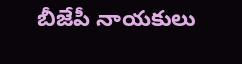బీజేపీ నాయకులు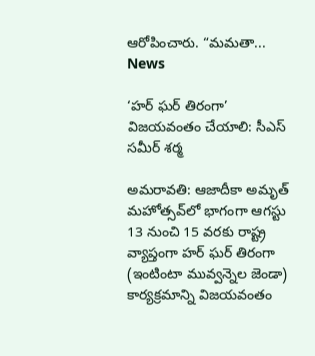ఆరోపించారు. “మమతా...
News

‘హర్ ఘర్ తిరంగా’ విజయవంతం చేయాలి: సీఎస్ సమీర్ శర్మ

అమ‌రావ‌తి: ఆజాదీకా అమృత్‌ మహోత్సవ్‌లో భాగంగా ఆగస్టు 13 నుంచి 15 వరకు రాష్ట్ర వ్యాప్తంగా హర్‌ ఘర్‌ తిరంగా (ఇంటింటా మువ్వన్నెల జెండా) కార్యక్రమాన్ని విజయవంతం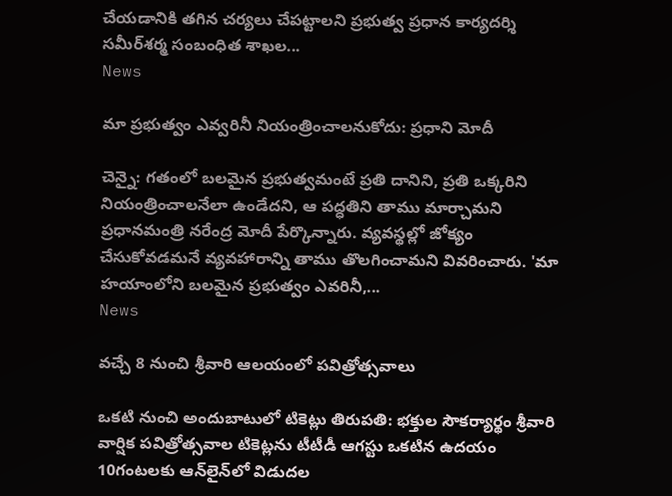చేయడానికి తగిన చర్యలు చేపట్టాలని ప్రభుత్వ ప్రధాన కార్యదర్శి సమీర్‌శర్మ సంబంధిత శాఖల...
News

మా ప్రభుత్వం ఎవ్వరినీ నియంత్రించాలనుకోదు: ప్రధాని మోదీ

చెన్నై: గతంలో బలమైన ప్రభుత్వమంటే ప్రతి దానిని, ప్రతి ఒక్కరిని నియంత్రించాలనేలా ఉండేదని, ఆ పద్ధతిని తాము మార్చామని ప్రధానమంత్రి నరేంద్ర మోదీ పేర్కొన్నారు. వ్యవస్థల్లో జోక్యం చేసుకోవడమనే వ్య‌వ‌హారాన్ని తాము తొలగించామని వివరించారు. 'మా హయాంలోని బలమైన ప్రభుత్వం ఎవరినీ,...
News

వ‌చ్చే 8 నుంచి శ్రీవారి ఆలయంలో పవిత్రోత్సవాలు

ఒకటి నుంచి అందుబాటులో టికెట్లు తిరుప‌తి: భక్తుల సౌకర్యార్థం శ్రీవారి వార్షిక పవిత్రోత్సవాల టికెట్లను టీటీడీ ఆగస్టు ఒకటిన ఉదయం 10గంటలకు ఆన్‌లైన్‌లో విడుదల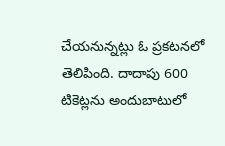చేయనున్నట్లు ఓ ప్రకటనలో తెలిపింది. దాదాపు 600 టికెట్లను అందుబాటులో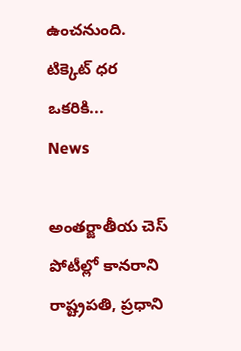ఉంచనుంది. టిక్కెట్‌ ధర ఒకరికి...
News

అంతర్జాతీయ చెస్ పోటీల్లో కానరాని రాష్ట్రపతి, ప్రధాని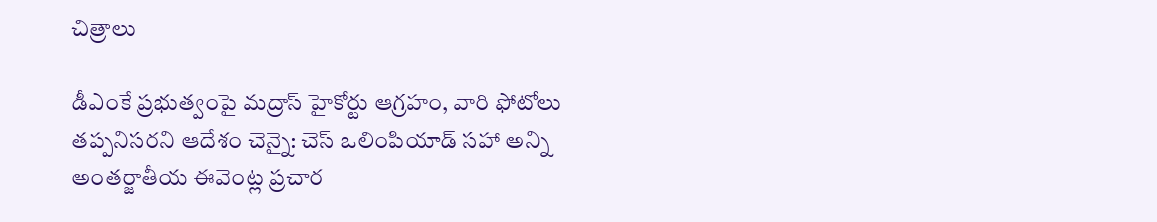చిత్రాలు

డీఎంకే ప్రభుత్వంపై మద్రాస్ హైకోర్టు ఆగ్రహం, వారి ఫోటోలు తప్పనిసరని ఆదేశం చెన్నై: చెస్ ఒలింపియాడ్ సహా అన్ని అంతర్జాతీయ ఈవెంట్ల ప్రచార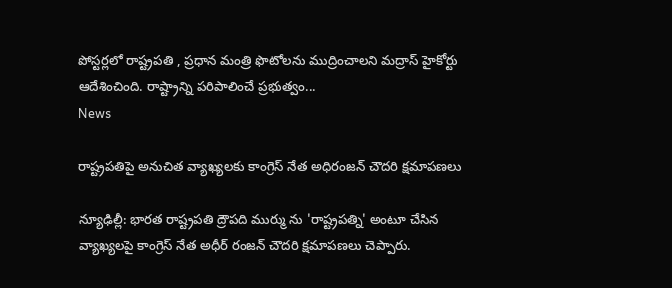పోస్టర్లలో రాష్ట్రపతి , ప్రధాన మంత్రి ఫొటోలను ముద్రించాలని మద్రాస్ హైకోర్టు ఆదేశించింది. రాష్ట్రాన్ని పరిపాలించే ప్రభుత్వం...
News

రాష్ట్రపతిపై అనుచిత వ్యాఖ్యలకు కాంగ్రెస్ నేత అధిరంజన్ చౌదరి క్షమాపణలు

న్యూఢిల్లీ: భారత రాష్ట్రపతి ద్రౌపది ముర్ము ను 'రాష్ట్రపత్ని' అంటూ చేసిన వ్యాఖ్యలపై కాంగ్రెస్ నేత అధీర్ రంజన్ చౌదరి క్షమాపణలు చెప్పారు.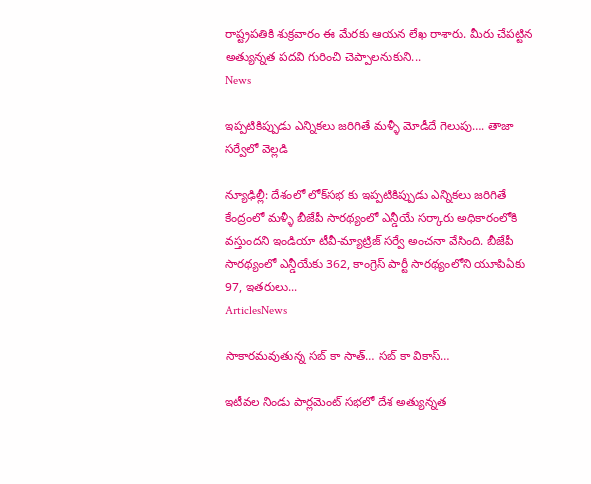రాష్ట్రపతికి శుక్రవారం ఈ మేరకు ఆయన లేఖ రాశారు. మీరు చేపట్టిన అత్యున్నత పదవి గురించి చెప్పాలనుకుని...
News

ఇప్పటికిప్పుడు ఎన్నికలు జరిగితే మ‌ళ్ళీ మోడీదే గెలుపు…. తాజా సర్వేలో వెల్లడి

న్యూఢిల్లీ: దేశంలో లోక్‌సభ కు ఇప్పటికిప్పుడు ఎన్నికలు జరిగితే కేంద్రంలో మ‌ళ్ళీ బీజేపీ సార‌థ్యంలో ఎన్డీయే సర్కారు అధికారంలోకి వస్తుందని ఇండియా టీవీ-మ్యాట్రిజ్ సర్వే అంచనా వేసింది. బీజేపీ సార‌థ్యంలో ఎన్డీయేకు 362, కాంగ్రెస్ పార్టీ సార‌థ్యంలోని యూపిఏకు 97, ఇతరులు...
ArticlesNews

సాకారమవుతున్న సబ్ కా సాత్… సబ్ కా వికాస్…

ఇటీవల నిండు పార్లమెంట్ సభలో దేశ అత్యున్నత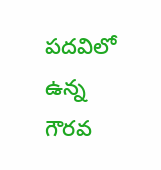పదవిలో ఉన్న గౌరవ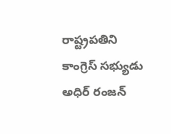రాష్ట్రపతిని కాంగ్రెస్ సభ్యుడు అధిర్ రంజన్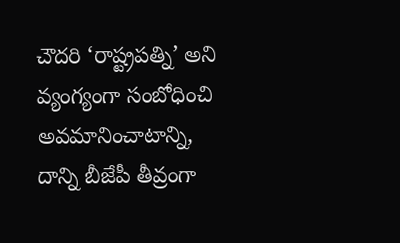చౌదరి ‘రాష్ట్రపత్ని’ అని వ్యంగ్యంగా సంబోధించి అవమానించాటాన్ని, దాన్ని బీజేపీ తీవ్రంగా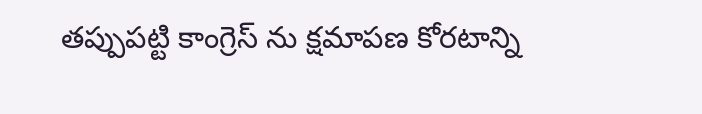తప్పుపట్టి కాంగ్రెస్ ను క్షమాపణ కోరటాన్ని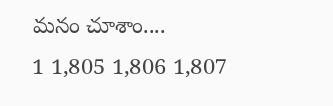మనం చూశాం....
1 1,805 1,806 1,807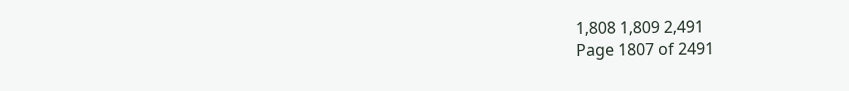1,808 1,809 2,491
Page 1807 of 2491